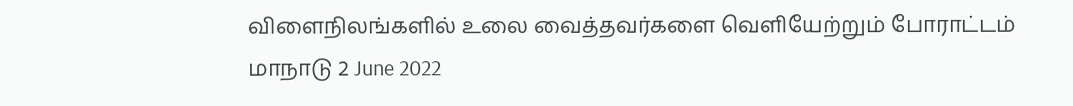விளைநிலங்களில் உலை வைத்தவர்களை வெளியேற்றும் போராட்டம்
மாநாடு 2 June 2022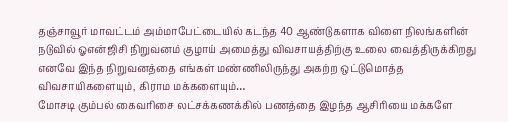தஞ்சாவூர் மாவட்டம் அம்மாபேட்டையில் கடந்த 40 ஆண்டுகளாக விளை நிலங்களின் நடுவில் ஓஎன்ஜிசி நிறுவனம் குழாய் அமைத்து விவசாயத்திற்கு உலை வைத்திருக்கிறது எனவே இந்த நிறுவனத்தை எங்கள் மண்ணிலிருந்து அகற்ற ஒட்டுமொத்த விவசாயிகளையும், கிராம மக்களையும்…
மோசடி கும்பல் கைவரிசை லட்சக்கணக்கில் பணத்தை இழந்த ஆசிரியை மக்களே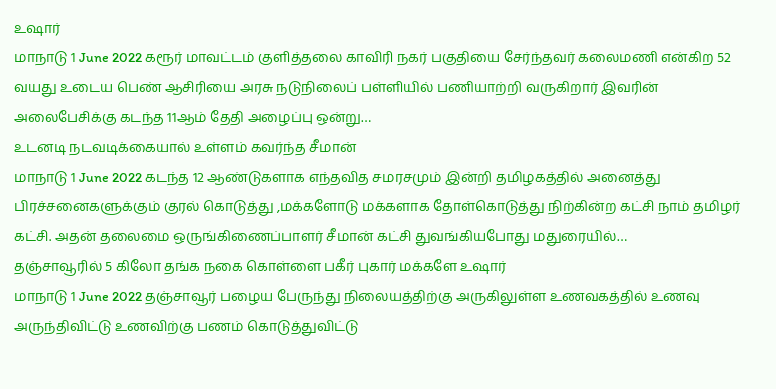உஷார்
மாநாடு 1 June 2022 கரூர் மாவட்டம் குளித்தலை காவிரி நகர் பகுதியை சேர்ந்தவர் கலைமணி என்கிற 52 வயது உடைய பெண் ஆசிரியை அரசு நடுநிலைப் பள்ளியில் பணியாற்றி வருகிறார் இவரின் அலைபேசிக்கு கடந்த 11ஆம் தேதி அழைப்பு ஒன்று…
உடனடி நடவடிக்கையால் உள்ளம் கவர்ந்த சீமான்
மாநாடு 1 June 2022 கடந்த 12 ஆண்டுகளாக எந்தவித சமரசமும் இன்றி தமிழகத்தில் அனைத்து பிரச்சனைகளுக்கும் குரல் கொடுத்து ,மக்களோடு மக்களாக தோள்கொடுத்து நிற்கின்ற கட்சி நாம் தமிழர் கட்சி. அதன் தலைமை ஒருங்கிணைப்பாளர் சீமான் கட்சி துவங்கியபோது மதுரையில்…
தஞ்சாவூரில் 5 கிலோ தங்க நகை கொள்ளை பகீர் புகார் மக்களே உஷார்
மாநாடு 1 June 2022 தஞ்சாவூர் பழைய பேருந்து நிலையத்திற்கு அருகிலுள்ள உணவகத்தில் உணவு அருந்திவிட்டு உணவிற்கு பணம் கொடுத்துவிட்டு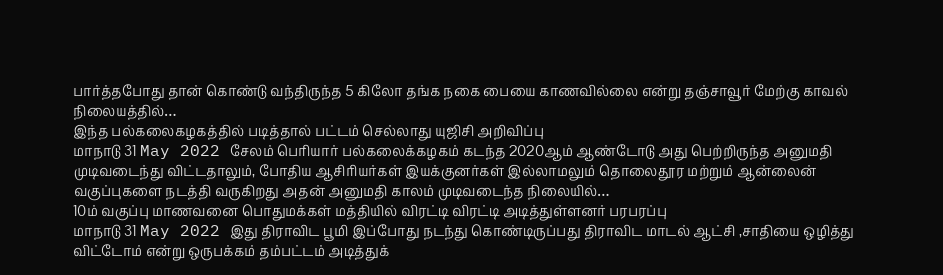பார்த்தபோது தான் கொண்டு வந்திருந்த 5 கிலோ தங்க நகை பையை காணவில்லை என்று தஞ்சாவூர் மேற்கு காவல் நிலையத்தில்…
இந்த பல்கலைகழகத்தில் படித்தால் பட்டம் செல்லாது யுஜிசி அறிவிப்பு
மாநாடு 31 May 2022 சேலம் பெரியார் பல்கலைக்கழகம் கடந்த 2020ஆம் ஆண்டோடு அது பெற்றிருந்த அனுமதி முடிவடைந்து விட்டதாலும், போதிய ஆசிரியர்கள் இயக்குனர்கள் இல்லாமலும் தொலைதூர மற்றும் ஆன்லைன் வகுப்புகளை நடத்தி வருகிறது அதன் அனுமதி காலம் முடிவடைந்த நிலையில்…
10ம் வகுப்பு மாணவனை பொதுமக்கள் மத்தியில் விரட்டி விரட்டி அடித்துள்ளனர் பரபரப்பு
மாநாடு 31 May 2022 இது திராவிட பூமி இப்போது நடந்து கொண்டிருப்பது திராவிட மாடல் ஆட்சி ,சாதியை ஒழித்து விட்டோம் என்று ஒருபக்கம் தம்பட்டம் அடித்துக்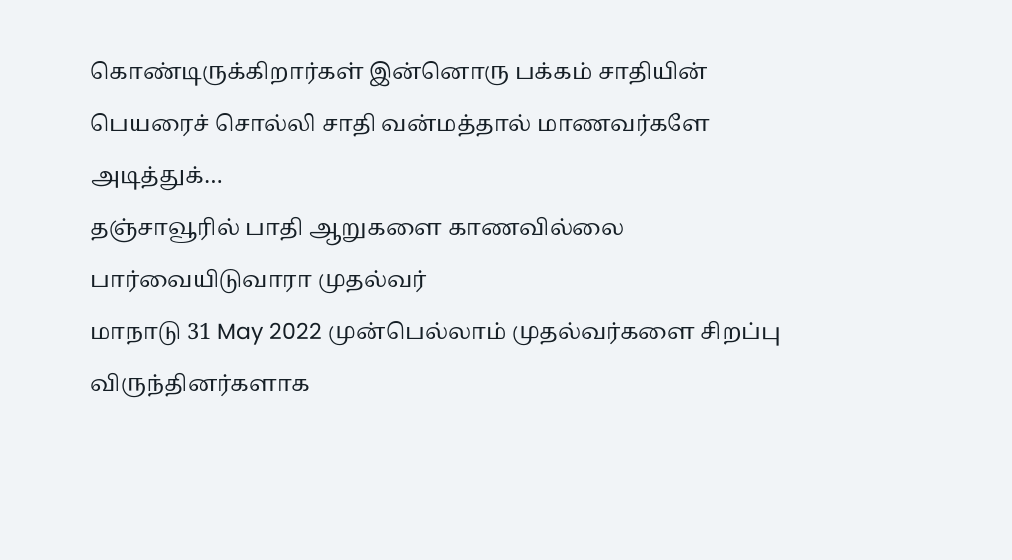கொண்டிருக்கிறார்கள் இன்னொரு பக்கம் சாதியின் பெயரைச் சொல்லி சாதி வன்மத்தால் மாணவர்களே அடித்துக்…
தஞ்சாவூரில் பாதி ஆறுகளை காணவில்லை பார்வையிடுவாரா முதல்வர்
மாநாடு 31 May 2022 முன்பெல்லாம் முதல்வர்களை சிறப்பு விருந்தினர்களாக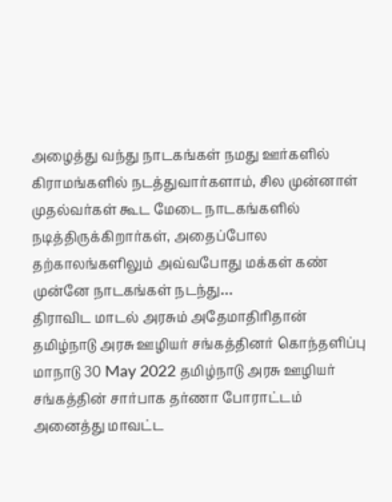அழைத்து வந்து நாடகங்கள் நமது ஊர்களில் கிராமங்களில் நடத்துவார்களாம், சில முன்னாள் முதல்வர்கள் கூட மேடை நாடகங்களில் நடித்திருக்கிறார்கள், அதைப்போல தற்காலங்களிலும் அவ்வபோது மக்கள் கண் முன்னே நாடகங்கள் நடந்து…
திராவிட மாடல் அரசும் அதேமாதிரிதான் தமிழ்நாடு அரசு ஊழியர் சங்கத்தினர் கொந்தளிப்பு
மாநாடு 30 May 2022 தமிழ்நாடு அரசு ஊழியர் சங்கத்தின் சார்பாக தர்ணா போராட்டம் அனைத்து மாவட்ட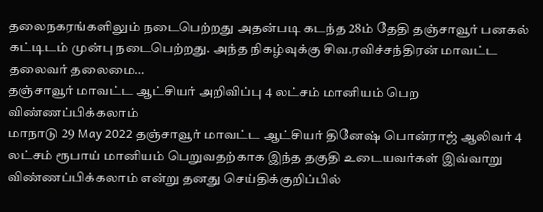தலைநகரங்களிலும் நடைபெற்றது அதன்படி கடந்த 28ம் தேதி தஞ்சாவூர் பனகல் கட்டிடம் முன்பு நடைபெற்றது. அந்த நிகழ்வுக்கு சிவ.ரவிச்சந்திரன் மாவட்ட தலைவர் தலைமை…
தஞ்சாவூர் மாவட்ட ஆட்சியர் அறிவிப்பு 4 லட்சம் மானியம் பெற விண்ணப்பிக்கலாம்
மாநாடு 29 May 2022 தஞ்சாவூர் மாவட்ட ஆட்சியர் தினேஷ் பொன்ராஜ் ஆலிவர் 4 லட்சம் ரூபாய் மானியம் பெறுவதற்காக இந்த தகுதி உடையவர்கள் இவ்வாறு விண்ணப்பிக்கலாம் என்று தனது செய்திக்குறிப்பில்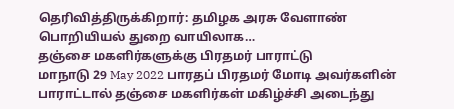தெரிவித்திருக்கிறார்: தமிழக அரசு வேளாண் பொறியியல் துறை வாயிலாக…
தஞ்சை மகளிர்களுக்கு பிரதமர் பாராட்டு
மாநாடு 29 May 2022 பாரதப் பிரதமர் மோடி அவர்களின் பாராட்டால் தஞ்சை மகளிர்கள் மகிழ்ச்சி அடைந்து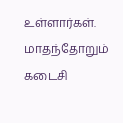உள்ளார்கள். மாதந்தோறும் கடைசி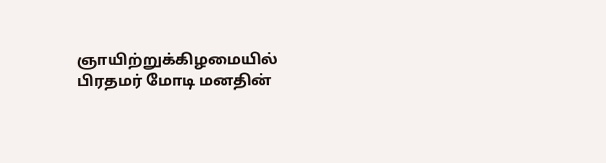ஞாயிற்றுக்கிழமையில் பிரதமர் மோடி மனதின்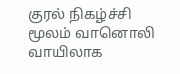குரல் நிகழ்ச்சி மூலம் வானொலி வாயிலாக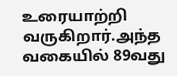உரையாற்றி வருகிறார்.அந்த வகையில் 89வது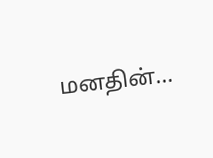மனதின்…